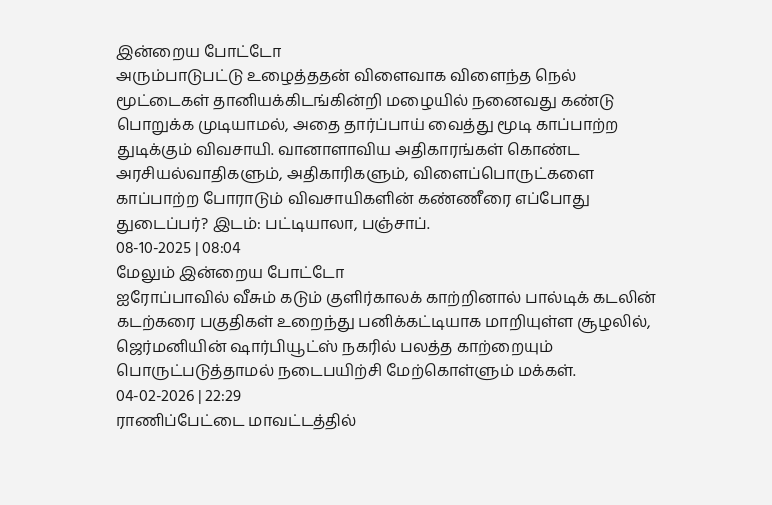இன்றைய போட்டோ
அரும்பாடுபட்டு உழைத்ததன் விளைவாக விளைந்த நெல் மூட்டைகள் தானியக்கிடங்கின்றி மழையில் நனைவது கண்டு பொறுக்க முடியாமல், அதை தார்ப்பாய் வைத்து மூடி காப்பாற்ற துடிக்கும் விவசாயி. வானாளாவிய அதிகாரங்கள் கொண்ட அரசியல்வாதிகளும், அதிகாரிகளும், விளைப்பொருட்களை காப்பாற்ற போராடும் விவசாயிகளின் கண்ணீரை எப்போது துடைப்பர்? இடம்: பட்டியாலா, பஞ்சாப்.
08-10-2025 | 08:04
மேலும் இன்றைய போட்டோ
ஐரோப்பாவில் வீசும் கடும் குளிர்காலக் காற்றினால் பால்டிக் கடலின் கடற்கரை பகுதிகள் உறைந்து பனிக்கட்டியாக மாறியுள்ள சூழலில், ஜெர்மனியின் ஷார்பியூட்ஸ் நகரில் பலத்த காற்றையும் பொருட்படுத்தாமல் நடைபயிற்சி மேற்கொள்ளும் மக்கள்.
04-02-2026 | 22:29
ராணிப்பேட்டை மாவட்டத்தில்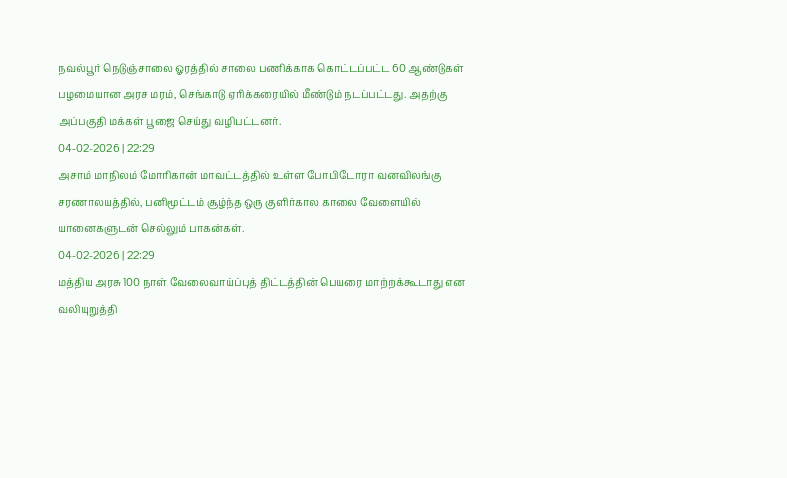நவல்பூர் நெடுஞ்சாலை ஓரத்தில் சாலை பணிக்காக கொட்டப்பட்ட 60 ஆண்டுகள் பழமையான அரச மரம், செங்காடு ஏரிக்கரையில் மீண்டும் நடப்பட்டது. அதற்கு அப்பகுதி மக்கள் பூஜை செய்து வழிபட்டனர்.
04-02-2026 | 22:29
அசாம் மாநிலம் மோரிகான் மாவட்டத்தில் உள்ள போபிடோரா வனவிலங்கு சரணாலயத்தில், பனிமூட்டம் சூழ்ந்த ஒரு குளிர்கால காலை வேளையில் யானைகளுடன் செல்லும் பாகன்கள்.
04-02-2026 | 22:29
மத்திய அரசு 100 நாள் வேலைவாய்ப்புத் திட்டத்தின் பெயரை மாற்றக்கூடாது என வலியுறுத்தி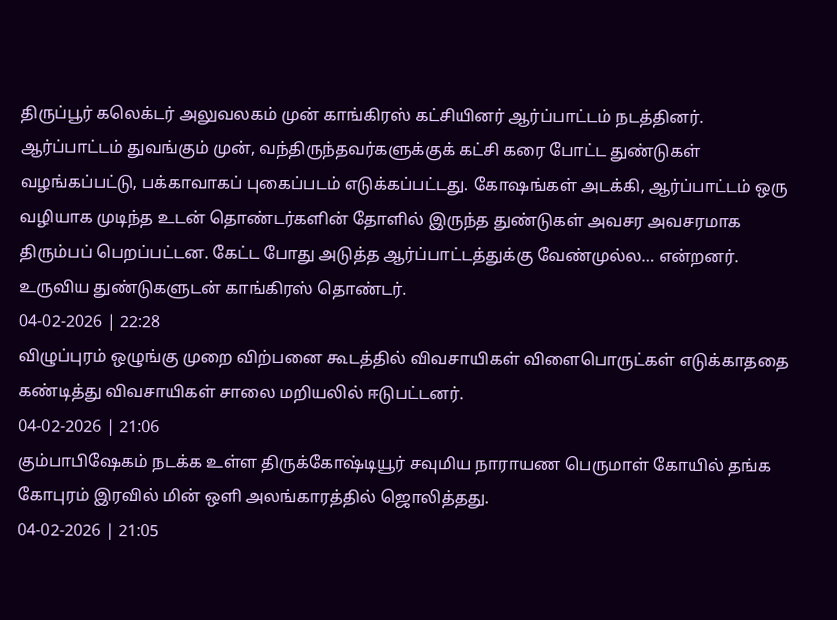திருப்பூர் கலெக்டர் அலுவலகம் முன் காங்கிரஸ் கட்சியினர் ஆர்ப்பாட்டம் நடத்தினர். ஆர்ப்பாட்டம் துவங்கும் முன், வந்திருந்தவர்களுக்குக் கட்சி கரை போட்ட துண்டுகள் வழங்கப்பட்டு, பக்காவாகப் புகைப்படம் எடுக்கப்பட்டது. கோஷங்கள் அடக்கி, ஆர்ப்பாட்டம் ஒரு வழியாக முடிந்த உடன் தொண்டர்களின் தோளில் இருந்த துண்டுகள் அவசர அவசரமாக திரும்பப் பெறப்பட்டன. கேட்ட போது அடுத்த ஆர்ப்பாட்டத்துக்கு வேண்முல்ல… என்றனர். உருவிய துண்டுகளுடன் காங்கிரஸ் தொண்டர்.
04-02-2026 | 22:28
விழுப்புரம் ஒழுங்கு முறை விற்பனை கூடத்தில் விவசாயிகள் விளைபொருட்கள் எடுக்காததை கண்டித்து விவசாயிகள் சாலை மறியலில் ஈடுபட்டனர்.
04-02-2026 | 21:06
கும்பாபிஷேகம் நடக்க உள்ள திருக்கோஷ்டியூர் சவுமிய நாராயண பெருமாள் கோயில் தங்க கோபுரம் இரவில் மின் ஒளி அலங்காரத்தில் ஜொலித்தது.
04-02-2026 | 21:05